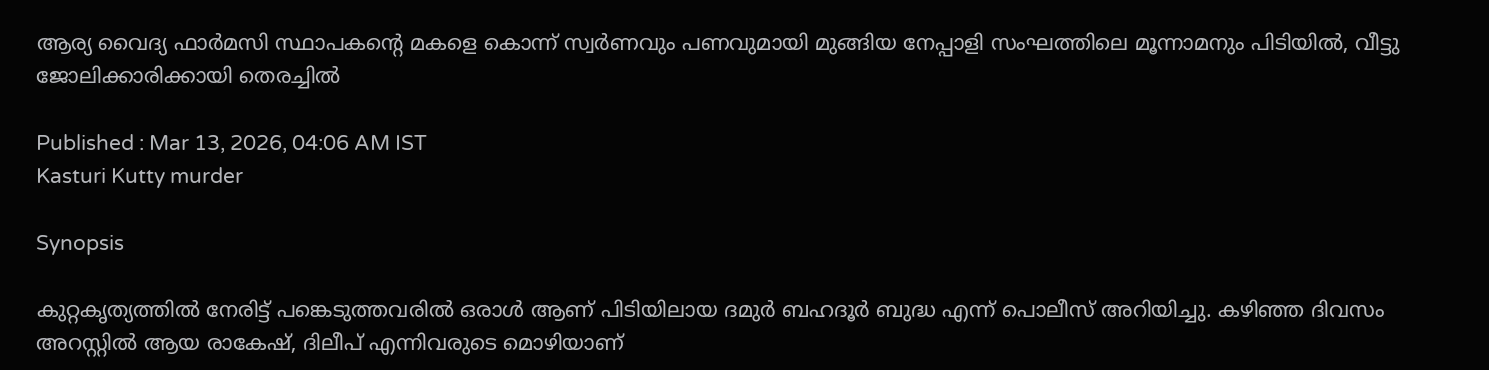ആര്യ വൈദ്യ ഫാർമസി സ്ഥാപകന്‍റെ മകളെ കൊന്ന് സ്വ‍ർണവും പണവുമായി മുങ്ങിയ നേപ്പാളി സംഘത്തിലെ മൂന്നാമനും പിടിയിൽ, വീട്ടു ജോലിക്കാരിക്കായി തെരച്ചിൽ

Published : Mar 13, 2026, 04:06 AM IST
Kasturi Kutty murder

Synopsis

കുറ്റകൃത്യത്തിൽ നേരിട്ട് പങ്കെടുത്തവരിൽ ഒരാൾ ആണ് പിടിയിലായ ദമുർ ബഹദൂർ ബുദ്ധ എന്ന് പൊലീസ് അറിയിച്ചു. കഴിഞ്ഞ ദിവസം അറസ്റ്റിൽ ആയ രാകേഷ്, ദിലീപ് എന്നിവരുടെ മൊഴിയാണ്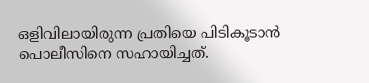ഒളിവിലായിരുന്ന പ്രതിയെ പിടികൂടാൻ പൊലീസിനെ സഹായിച്ചത്.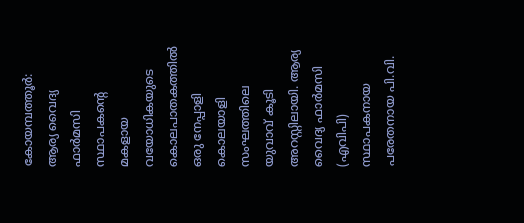കോയമ്പത്തൂർ: ആര്യ വൈദ്യ ഫാർമസി സ്ഥാപകന്റെ മകളായ വയോധികയുടെ കൊലപാതകത്തിൽ ഒരു നേപ്പാളി കൊലയാളി സംഘത്തിലെ യുവാവ് കൂടി അറസ്റ്റിലായി. ആര്യ വൈദ്യ ഫാർമസി (എവിപി) സ്ഥാപകനായ പരേതനായ പി.വി.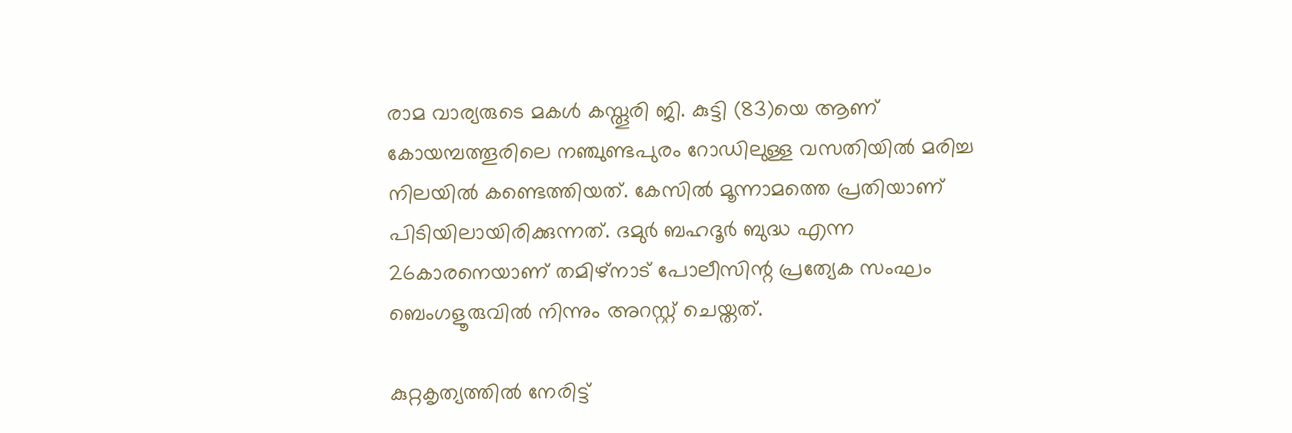രാമ വാര്യരുടെ മകൾ കസ്തൂരി ജി. കുട്ടി (83)യെ ആണ് കോയമ്പത്തൂരിലെ നഞ്ചുണ്ടപുരം റോഡിലുള്ള വസതിയിൽ മരിച്ച നിലയിൽ കണ്ടെത്തിയത്. കേസിൽ മൂന്നാമത്തെ പ്രതിയാണ് പിടിയിലായിരിക്കുന്നത്. ദമുർ ബഹദൂർ ബുദ്ധ എന്ന 26കാരനെയാണ് തമിഴ്നാട് പോലീസിന്റ പ്രത്യേക സംഘം ബെംഗളൂരുവിൽ നിന്നും അറസ്റ്റ് ചെയ്തത്.

കുറ്റകൃത്യത്തിൽ നേരിട്ട്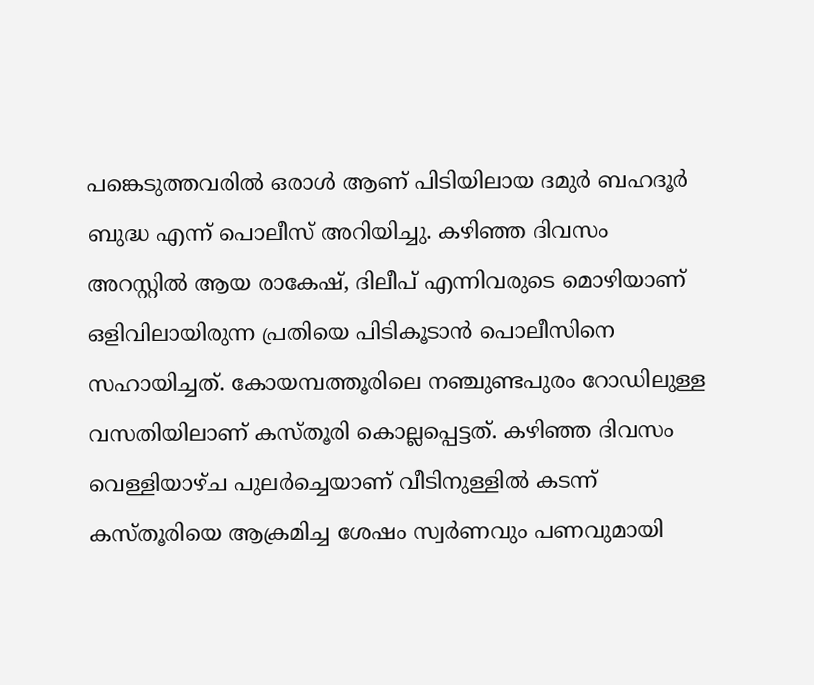പങ്കെടുത്തവരിൽ ഒരാൾ ആണ് പിടിയിലായ ദമുർ ബഹദൂർ ബുദ്ധ എന്ന് പൊലീസ് അറിയിച്ചു. കഴിഞ്ഞ ദിവസം അറസ്റ്റിൽ ആയ രാകേഷ്, ദിലീപ് എന്നിവരുടെ മൊഴിയാണ് ഒളിവിലായിരുന്ന പ്രതിയെ പിടികൂടാൻ പൊലീസിനെ സഹായിച്ചത്. കോയമ്പത്തൂരിലെ നഞ്ചുണ്ടപുരം റോഡിലുള്ള വസതിയിലാണ് കസ്തൂരി കൊല്ലപ്പെട്ടത്. കഴിഞ്ഞ ദിവസം വെള്ളിയാഴ്ച പുലർച്ചെയാണ് വീടിനുള്ളിൽ കടന്ന് കസ്തൂരിയെ ആക്രമിച്ച ശേഷം സ്വർണവും പണവുമായി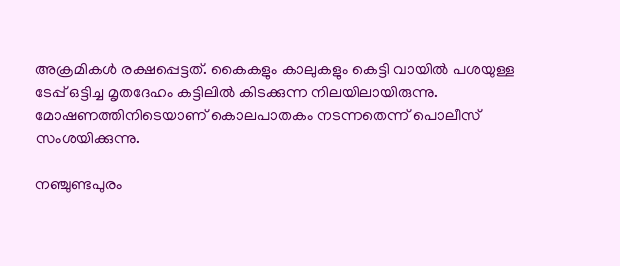അക്രമികൾ രക്ഷപ്പെട്ടത്. കൈകളും കാലുകളും കെട്ടി വായിൽ പശയുള്ള ടേപ്പ് ഒട്ടിച്ച മൃതദേഹം കട്ടിലിൽ കിടക്കുന്ന നിലയിലായിരുന്നു. മോഷണത്തിനിടെയാണ് കൊലപാതകം നടന്നതെന്ന് പൊലീസ് സംശയിക്കുന്നു.

നഞ്ചുണ്ടപുരം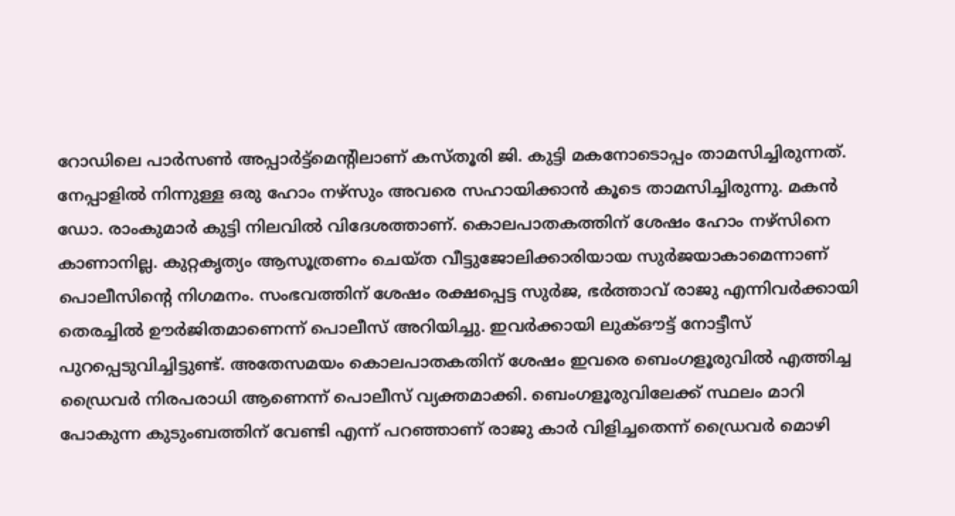റോഡിലെ പാർസൺ അപ്പാർട്ട്മെന്റിലാണ് കസ്തൂരി ജി. കുട്ടി മകനോടൊപ്പം താമസിച്ചിരുന്നത്. നേപ്പാളിൽ നിന്നുള്ള ഒരു ഹോം നഴ്‌സും അവരെ സഹായിക്കാൻ കൂടെ താമസിച്ചിരുന്നു. മകൻ ഡോ. രാംകുമാർ കുട്ടി നിലവിൽ വിദേശത്താണ്. കൊലപാതകത്തിന് ശേഷം ഹോം നഴ്‌സിനെ കാണാനില്ല. കുറ്റകൃത്യം ആസൂത്രണം ചെയ്‌ത വീട്ടുജോലിക്കാരിയായ സുർജയാകാമെന്നാണ് പൊലീസിന്‍റെ നിഗമനം. സംഭവത്തിന് ശേഷം രക്ഷപ്പെട്ട സുർജ, ഭർത്താവ് രാജു എന്നിവർക്കായി തെരച്ചിൽ ഊർജിതമാണെന്ന് പൊലീസ് അറിയിച്ചു. ഇവർക്കായി ലുക്ഔട്ട് നോട്ടീസ് പുറപ്പെടുവിച്ചിട്ടുണ്ട്. അതേസമയം കൊലപാതകതിന് ശേഷം ഇവരെ ബെംഗളൂരുവിൽ എത്തിച്ച ഡ്രൈവർ നിരപരാധി ആണെന്ന് പൊലീസ് വ്യക്തമാക്കി. ബെംഗളൂരുവിലേക്ക് സ്ഥലം മാറി പോകുന്ന കുടുംബത്തിന് വേണ്ടി എന്ന് പറഞ്ഞാണ് രാജു കാർ വിളിച്ചതെന്ന് ഡ്രൈവർ മൊഴി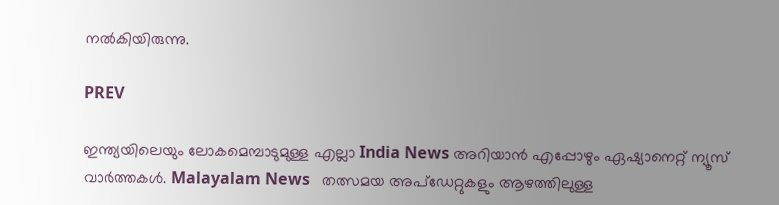നൽകിയിരുന്നു.

PREV

ഇന്ത്യയിലെയും ലോകമെമ്പാടുമുള്ള എല്ലാ India News അറിയാൻ എപ്പോഴും ഏഷ്യാനെറ്റ് ന്യൂസ് വാർത്തകൾ. Malayalam News   തത്സമയ അപ്‌ഡേറ്റുകളും ആഴത്തിലുള്ള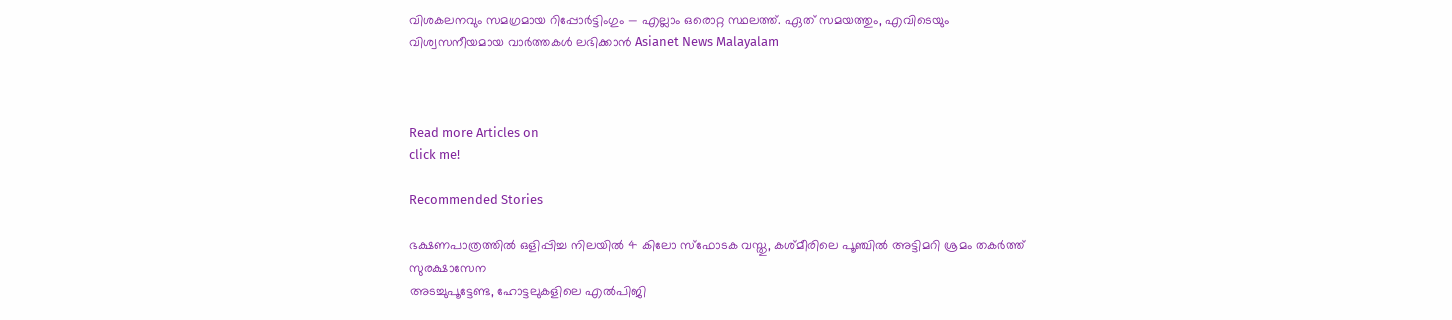വിശകലനവും സമഗ്രമായ റിപ്പോർട്ടിംഗും — എല്ലാം ഒരൊറ്റ സ്ഥലത്ത്. ഏത് സമയത്തും, എവിടെയും വിശ്വസനീയമായ വാർത്തകൾ ലഭിക്കാൻ Asianet News Malayalam



Read more Articles on
click me!

Recommended Stories

ഭക്ഷണപാത്രത്തിൽ ഒളിപ്പിച്ച നിലയിൽ 4 കിലോ സ്ഫോടക വസ്തു, കശ്മീരിലെ പൂഞ്ചിൽ അട്ടിമറി ശ്രമം തകർത്ത് സുരക്ഷാസേന
അടച്ചുപൂട്ടേണ്ട, ഹോട്ടലുകളിലെ എൽപിജി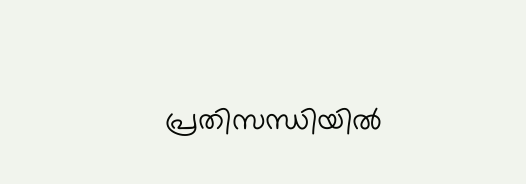പ്രതിസന്ധിയിൽ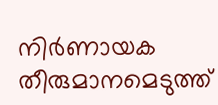നിർണായക തീരുമാനമെടുത്ത്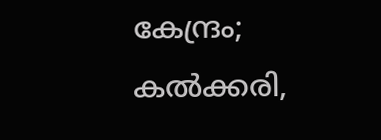കേന്ദ്രം; കൽക്കരി,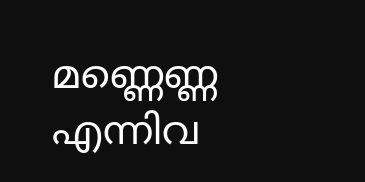മണ്ണെണ്ണ എന്നിവ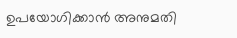ഉപയോഗിക്കാൻ അനുമതി